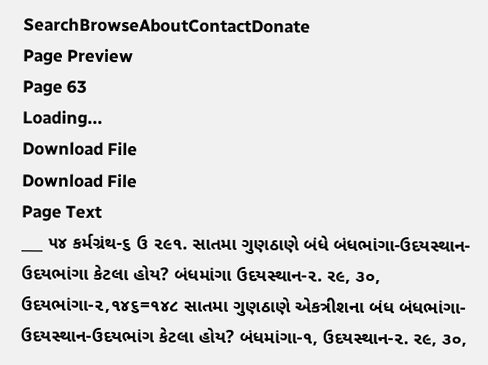SearchBrowseAboutContactDonate
Page Preview
Page 63
Loading...
Download File
Download File
Page Text
___ ૫૪ કર્મગ્રંથ-૬ ઉ ૨૯૧. સાતમા ગુણઠાણે બંધે બંધભાંગા-ઉદયસ્થાન-ઉદયભાંગા કેટલા હોય? બંધમાંગા ઉદયસ્થાન-૨. ર૯, ૩૦, ઉદયભાંગા-૨,૧૪૬=૧૪૮ સાતમા ગુણઠાણે એકત્રીશના બંધ બંધભાંગા-ઉદયસ્થાન-ઉદયભાંગ કેટલા હોય? બંધમાંગા-૧, ઉદયસ્થાન-૨. ર૯, ૩૦,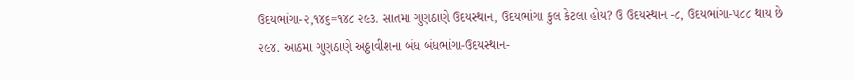ઉદયભાંગા-૨,૧૪૬=૧૪૮ ૨૯૩. સાતમા ગુણઠાણે ઉદયસ્થાન, ઉદયભાંગા કુલ કેટલા હોય? ઉ ઉદયસ્થાન -૮, ઉદયભાંગા-૫૮૮ થાય છે ૨૯૪. આઠમા ગુણઠાણે અઠ્ઠાવીશના બંધ બંધભાંગા-ઉદયસ્થાન-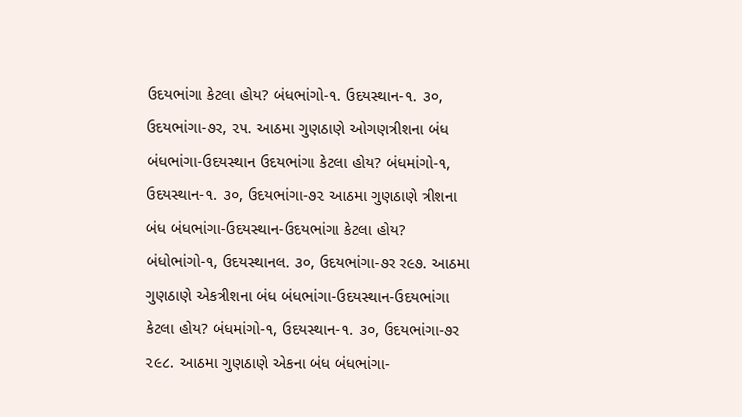ઉદયભાંગા કેટલા હોય? બંધભાંગો-૧. ઉદયસ્થાન-૧. ૩૦, ઉદયભાંગા-૭ર, ૨૫. આઠમા ગુણઠાણે ઓગણત્રીશના બંધ બંધભાંગા-ઉદયસ્થાન ઉદયભાંગા કેટલા હોય? બંધમાંગો-૧, ઉદયસ્થાન-૧. ૩૦, ઉદયભાંગા-૭૨ આઠમા ગુણઠાણે ત્રીશના બંધ બંધભાંગા-ઉદયસ્થાન-ઉદયભાંગા કેટલા હોય? બંધોભાંગો-૧, ઉદયસ્થાનલ. ૩૦, ઉદયભાંગા-૭ર ર૯૭. આઠમા ગુણઠાણે એકત્રીશના બંધ બંધભાંગા-ઉદયસ્થાન-ઉદયભાંગા કેટલા હોય? બંધમાંગો-૧, ઉદયસ્થાન-૧. ૩૦, ઉદયભાંગા-૭ર ૨૯૮. આઠમા ગુણઠાણે એકના બંધ બંધભાંગા-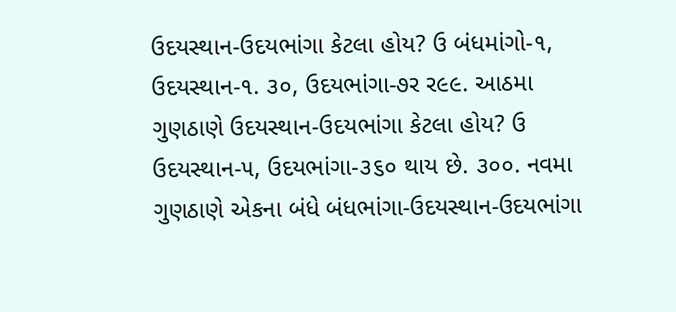ઉદયસ્થાન-ઉદયભાંગા કેટલા હોય? ઉ બંધમાંગો-૧, ઉદયસ્થાન-૧. ૩૦, ઉદયભાંગા-૭ર ર૯૯. આઠમા ગુણઠાણે ઉદયસ્થાન-ઉદયભાંગા કેટલા હોય? ઉ ઉદયસ્થાન-૫, ઉદયભાંગા-૩૬૦ થાય છે. ૩૦૦. નવમા ગુણઠાણે એકના બંધે બંધભાંગા-ઉદયસ્થાન-ઉદયભાંગા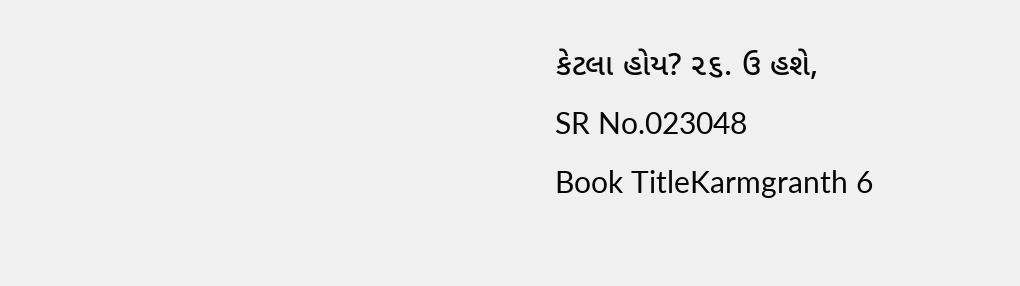કેટલા હોય? ૨૬. ઉ હશે,
SR No.023048
Book TitleKarmgranth 6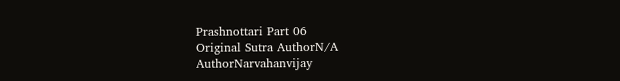Prashnottari Part 06
Original Sutra AuthorN/A
AuthorNarvahanvijay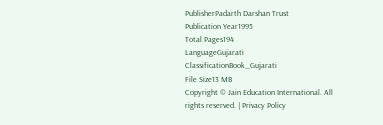PublisherPadarth Darshan Trust
Publication Year1995
Total Pages194
LanguageGujarati
ClassificationBook_Gujarati
File Size13 MB
Copyright © Jain Education International. All rights reserved. | Privacy Policy